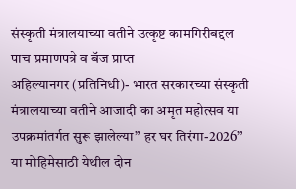संस्कृती मंत्रालयाच्या वतीने उत्कृष्ट कामगिरीबद्दल पाच प्रमाणपत्रे व बॅज प्राप्त
अहिल्यानगर (प्रतिनिधी)- भारत सरकारच्या संस्कृती मंत्रालयाच्या वतीने आजादी का अमृत महोत्सव या उपक्रमांतर्गत सुरू झालेल्या” हर घर तिरंगा-2026” या मोहिमेसाठी येथील दोन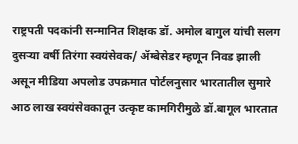राष्ट्रपती पदकांनी सन्मानित शिक्षक डॉ. अमोल बागुल यांची सलग दुसऱ्या वर्षी तिरंगा स्वयंसेवक/ ॲम्बेसेडर म्हणून निवड झाली असून मीडिया अपलोड उपक्रमात पोर्टलनुसार भारतातील सुमारे आठ लाख स्वयंसेवकातून उत्कृष्ट कामगिरीमुळे डॉ.बागूल भारतात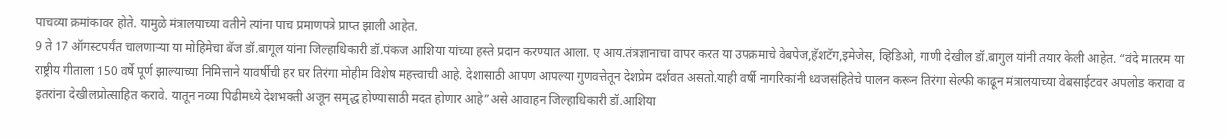पाचव्या क्रमांकावर होते. यामुळे मंत्रालयाच्या वतीने त्यांना पाच प्रमाणपत्रे प्राप्त झाली आहेत.
9 ते 17 ऑगस्टपर्यंत चालणाऱ्या या मोहिमेचा बॅज डॉ.बागूल यांना जिल्हाधिकारी डॉ.पंकज आशिया यांच्या हस्ते प्रदान करण्यात आला. ए आय.तंत्रज्ञानाचा वापर करत या उपक्रमाचे वेबपेज,हॅशटॅग,इमेजेस, व्हिडिओ, गाणी देखील डॉ.बागुल यांनी तयार केली आहेत. “वंदे मातरम या राष्ट्रीय गीताला 150 वर्षे पूर्ण झाल्याच्या निमित्ताने यावर्षीची हर घर तिरंगा मोहीम विशेष महत्त्वाची आहे. देशासाठी आपण आपल्या गुणवत्तेतून देशप्रेम दर्शवत असतो.याही वर्षी नागरिकांनी ध्वजसंहितेचे पालन करून तिरंगा सेल्फी काढून मंत्रालयाच्या वेबसाईटवर अपलोड करावा व इतरांना देखीलप्रोत्साहित करावे. यातून नव्या पिढीमध्ये देशभक्ती अजून समृद्ध होण्यासाठी मदत होणार आहे”असे आवाहन जिल्हाधिकारी डॉ.आशिया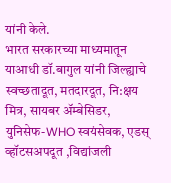यांनी केले.
भारत सरकारच्या माध्यमातून याआधी डॉ.बागुल यांनी जिल्ह्याचे स्वच्छतादूत, मतदारदूत, नि:क्षय मित्र, सायबर ॲम्बेसिडर, युनिसेफ-WHO स्वयंसेवक, एडस् व्हॉटसअपदूत ,विद्यांजली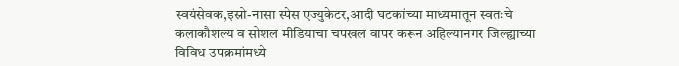स्वयंसेवक,इस्रो-नासा स्पेस एज्युकेटर,आदी घटकांच्या माध्यमातून स्वतःचे कलाकौशल्य व सोशल मीडियाचा चपखल वापर करून अहिल्यानगर जिल्ह्याच्या विविध उपक्रमांमध्ये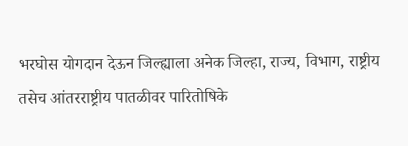भरघोस योगदान देऊन जिल्ह्याला अनेक जिल्हा, राज्य, विभाग, राष्ट्रीय तसेच आंतरराष्ट्रीय पातळीवर पारितोषिके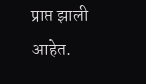प्राप्त झाली आहेत.